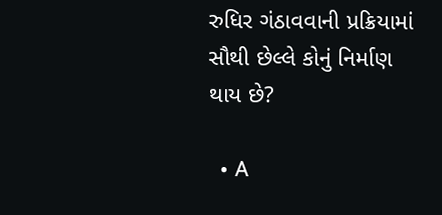રુધિર ગંઠાવવાની પ્રક્રિયામાં સૌથી છેલ્લે કોનું નિર્માણ થાય છે?

  • A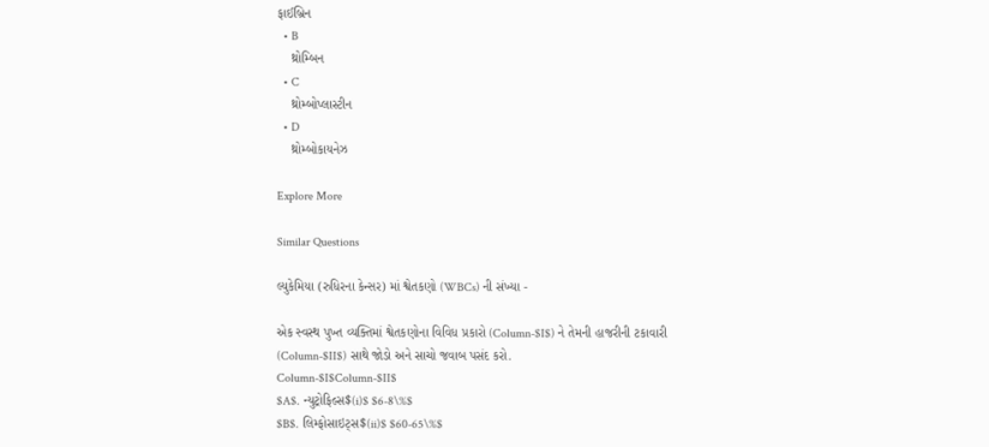ફાઈબ્રિન
  • B
    થ્રોમ્બિન
  • C
    થ્રોમ્બોપ્લાસ્ટીન
  • D
    થ્રોમ્બોકાયનેઝ

Explore More

Similar Questions

લ્યુકેમિયા (રુધિરના કેન્સર) માં શ્વેતકણો (WBCs) ની સંખ્યા -

એક સ્વસ્થ પુખ્ત વ્યક્તિમાં શ્વેતકણોના વિવિધ પ્રકારો (Column-$I$) ને તેમની હાજરીની ટકાવારી (Column-$II$) સાથે જોડો અને સાચો જવાબ પસંદ કરો.
Column-$I$Column-$II$
$A$. ન્યુટ્રોફિલ્સ$(i)$ $6-8\%$
$B$. લિમ્ફોસાઇટ્સ$(ii)$ $60-65\%$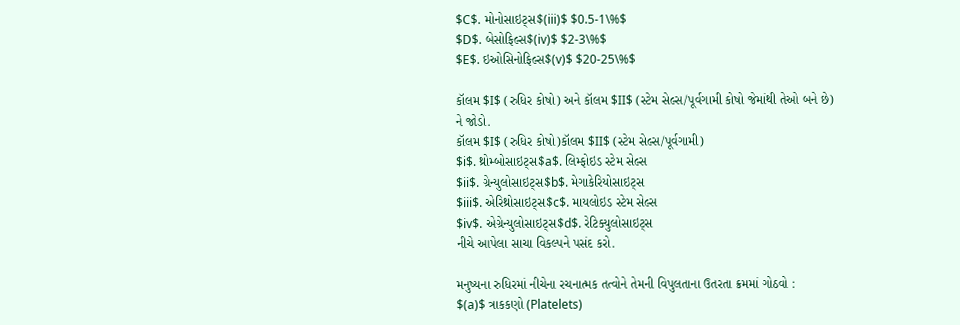$C$. મોનોસાઇટ્સ$(iii)$ $0.5-1\%$
$D$. બેસોફિલ્સ$(iv)$ $2-3\%$
$E$. ઇઓસિનોફિલ્સ$(v)$ $20-25\%$

કૉલમ $I$ (રુધિર કોષો) અને કૉલમ $II$ (સ્ટેમ સેલ્સ/પૂર્વગામી કોષો જેમાંથી તેઓ બને છે) ને જોડો.
કૉલમ $I$ (રુધિર કોષો)કૉલમ $II$ (સ્ટેમ સેલ્સ/પૂર્વગામી)
$i$. થ્રોમ્બોસાઇટ્સ$a$. લિમ્ફોઇડ સ્ટેમ સેલ્સ
$ii$. ગ્રેન્યુલોસાઇટ્સ$b$. મેગાકેરિયોસાઇટ્સ
$iii$. એરિથ્રોસાઇટ્સ$c$. માયલોઇડ સ્ટેમ સેલ્સ
$iv$. એગ્રેન્યુલોસાઇટ્સ$d$. રેટિક્યુલોસાઇટ્સ
નીચે આપેલા સાચા વિકલ્પને પસંદ કરો.

મનુષ્યના રુધિરમાં નીચેના રચનાત્મક તત્વોને તેમની વિપુલતાના ઉતરતા ક્રમમાં ગોઠવો :
$(a)$ ત્રાકકણો (Platelets)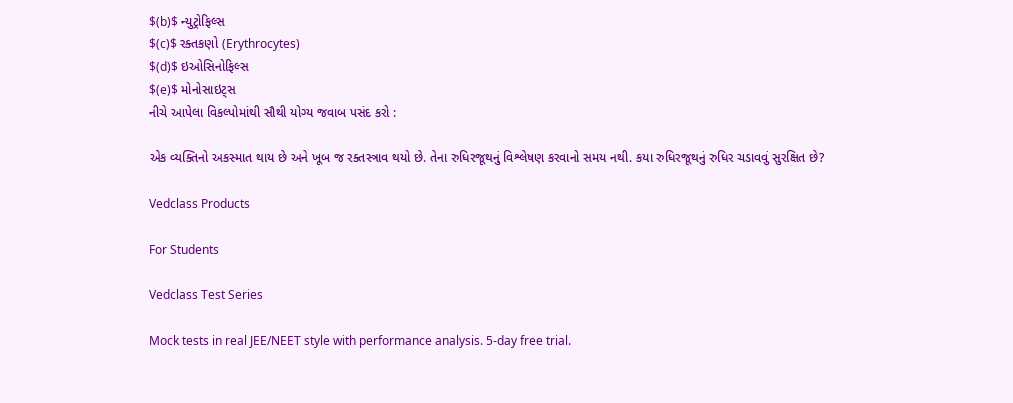$(b)$ ન્યુટ્રોફિલ્સ
$(c)$ રક્તકણો (Erythrocytes)
$(d)$ ઇઓસિનોફિલ્સ
$(e)$ મોનોસાઇટ્સ
નીચે આપેલા વિકલ્પોમાંથી સૌથી યોગ્ય જવાબ પસંદ કરો :

એક વ્યક્તિનો અકસ્માત થાય છે અને ખૂબ જ રક્તસ્ત્રાવ થયો છે. તેના રુધિરજૂથનું વિશ્લેષણ કરવાનો સમય નથી. કયા રુધિરજૂથનું રુધિર ચડાવવું સુરક્ષિત છે?

Vedclass Products

For Students

Vedclass Test Series

Mock tests in real JEE/NEET style with performance analysis. 5-day free trial.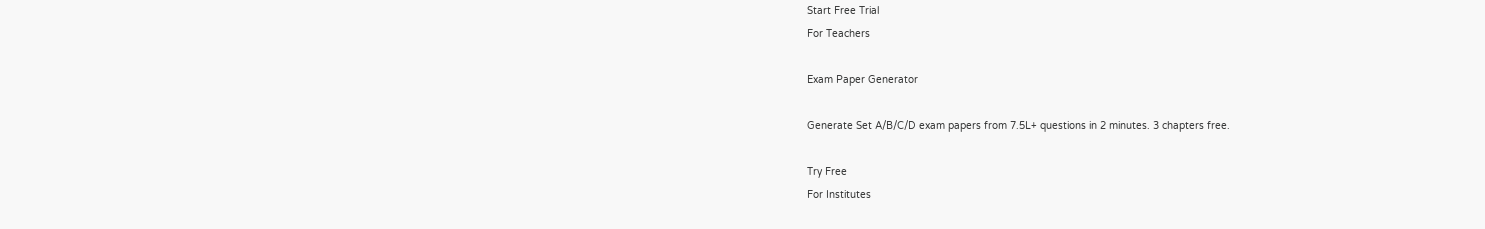Start Free Trial
For Teachers

Exam Paper Generator

Generate Set A/B/C/D exam papers from 7.5L+ questions in 2 minutes. 3 chapters free.

Try Free
For Institutes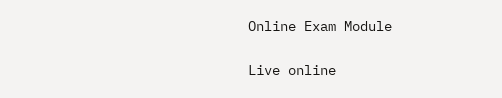Online Exam Module

Live online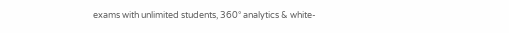exams with unlimited students, 360° analytics & white-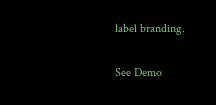label branding.

See Demo